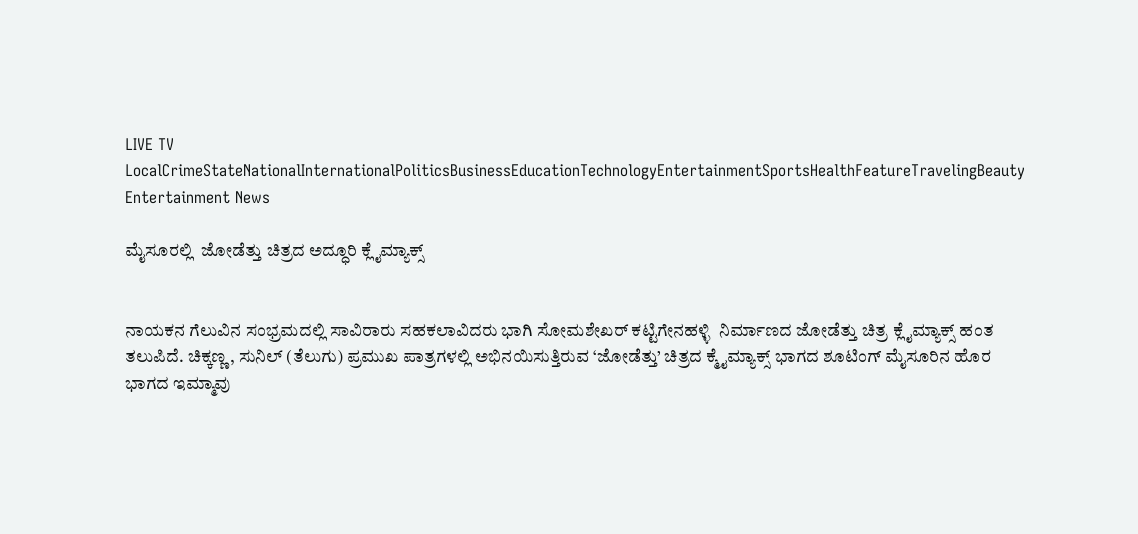LIVE TV LocalCrimeStateNationalInternationalPoliticsBusinessEducationTechnologyEntertainmentSportsHealthFeatureTravelingBeauty
Entertainment News

ಮೈಸೂರಲ್ಲಿ  ಜೋಡೆತ್ತು ಚಿತ್ರದ ಅದ್ಧೂರಿ ಕ್ಲೈಮ್ಯಾಕ್ಸ್


ನಾಯಕನ ಗೆಲುವಿನ ಸಂಭ್ರಮದಲ್ಲಿ ಸಾವಿರಾರು ಸಹಕಲಾವಿದರು ಭಾಗಿ ಸೋಮಶೇಖರ್ ಕಟ್ಟಿಗೇನಹಳ್ಳಿ  ನಿರ್ಮಾಣದ ಜೋಡೆತ್ತು ಚಿತ್ರ ಕ್ಲೈಮ್ಯಾಕ್ಸ್ ಹಂತ ತಲುಪಿದೆ. ಚಿಕ್ಕಣ್ಣ, ಸುನಿಲ್ (ತೆಲುಗು) ಪ್ರಮುಖ ಪಾತ್ರಗಳಲ್ಲಿ ಅಭಿನಯಿಸುತ್ತಿರುವ ‘ಜೋಡೆತ್ತು’ ಚಿತ್ರದ ಕ್ಮೈಮ್ಯಾಕ್ಸ್ ಭಾಗದ ಶೂಟಿಂಗ್ ಮೈಸೂರಿನ ಹೊರ ಭಾಗದ ಇಮ್ಮಾವು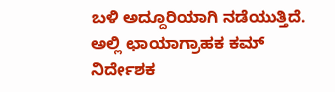ಬಳಿ ಅದ್ದೂರಿಯಾಗಿ ನಡೆಯುತ್ತಿದೆ. ಅಲ್ಲಿ ಛಾಯಾಗ್ರಾಹಕ ಕಮ್ ನಿರ್ದೇಶಕ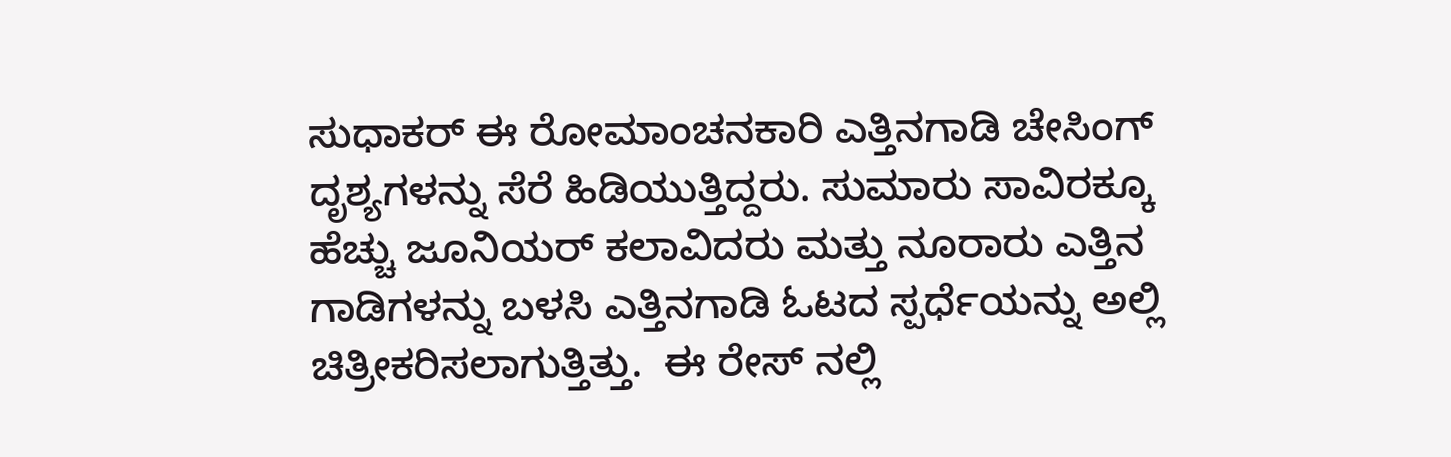ಸುಧಾಕರ್ ಈ ರೋಮಾಂಚನಕಾರಿ ಎತ್ತಿನಗಾಡಿ ಚೇಸಿಂಗ್ ದೃಶ್ಯಗಳನ್ನು ಸೆರೆ ಹಿಡಿಯುತ್ತಿದ್ದರು. ಸುಮಾರು ಸಾವಿರಕ್ಕೂ ಹೆಚ್ಚು ಜೂನಿಯರ್ ಕಲಾವಿದರು ಮತ್ತು ನೂರಾರು ಎತ್ತಿನ ಗಾಡಿಗಳನ್ನು ಬಳಸಿ ಎತ್ತಿನಗಾಡಿ ಓಟದ ಸ್ಪರ್ಧೆಯನ್ನು ಅಲ್ಲಿ ಚಿತ್ರೀಕರಿಸಲಾಗುತ್ತಿತ್ತು.  ಈ ರೇಸ್ ನಲ್ಲಿ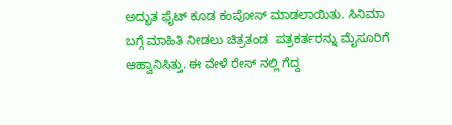ಅದ್ಭುತ ಫೈಟ್ ಕೂಡ ಕಂಪೋಸ್ ಮಾಡಲಾಯಿತು. ಸಿನಿಮಾ ಬಗ್ಗೆ ಮಾಹಿತಿ ನೀಡಲು ಚಿತ್ರತಂಡ  ಪತ್ರಕರ್ತರನ್ನು ಮೈಸೂರಿಗೆ ಆಹ್ವಾನಿಸಿತ್ತು. ಈ ವೇಳೆ ರೇಸ್ ನಲ್ಲಿ ಗೆದ್ದ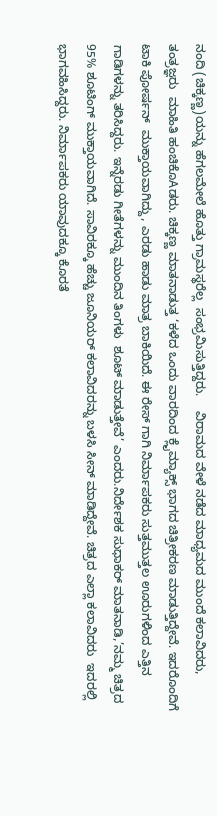ನಂದಿ (ಚಿಕ್ಕಣ್ಣ)ಯನ್ನು ಹೆಗಲಮೇಲೆ ಹೊತ್ತು ಗ್ರಾಮಸ್ಥರೆಲ್ಲ  ಸಂಭ್ರಮಿಸುತ್ತಿದ್ದರು.    ವಿರಾಮದ ವೇಳೆ ನಡೆದ ಮಾಧ್ಯಮದ ಮುಂದೆ ಕಲಾವಿದರು, ತಂತ್ರಜ್ಞರು  ಮಾಹಿತಿ ಹಂಚಿಕೊAಡರು. ಚಿಕ್ಕಣ್ಣ ಮಾತನಾಡುತ್ತ ‘ಕಳೆದ ಒಂದು ವಾರದಿಂದ ಕ್ಲೈಮ್ಯಾಕ್ಸ್ ಭಾಗದ ಚಿತ್ರೀಕರಣ ಮಾಡುತ್ತಿದ್ದೇವೆ. ಇದರೊಂದಿಗೆ ಟಾಕಿ ಪೋರ್ಷನ್  ಮುಕ್ತಾಯವಾಗಿದ್ದು, ಎರಡು ಹಾಡು ಮಾತ್ರ ಬಾಕಿಯಿದೆ. ಈ ರೇಸ್ ಗಾಗಿ ನಿರ್ಮಾಪಕರು ಸುತ್ತಮುತ್ತಲ ಊರುಗಳಿಂದ ಎತ್ತಿನ ಗಾಡಿಗಳನ್ನು ತರಿಸಿದ್ದರು. ಇನ್ನೆರಡು ಗೀತೆಗಳನ್ನು ಮುಂದಿನ ತಿಂಗಳು  ಶೂಟ್ ಮಾಡುತ್ತೇವೆ’ ಎಂದರು.ನಿರ್ದೇಶಕ ಸುಧಾಕರ್ ಮಾತನಾಡಿ,’ನಮ್ಮ ಚಿತ್ರದ 95% ಶೂಟಿಂಗ್ ಮುಕ್ತಾಯವಾಗಿದೆ. ಸಾವಿರಕ್ಕೂ ಹೆಚ್ಚು ಜೂನಿಯರ್ ಕಲಾವಿದರನ್ನು ಬಳಸಿ ಸೀನ್ ಮಾಡಿದ್ದೇವೆ. ಚಿತ್ರದ ಎಲ್ಲಾ ಕಲಾವಿದರು  ಇದರಲ್ಲಿ ಭಾಗವಹಿಸಿದ್ದರು. ನಿರ್ಮಾಪಕರು ಯಾವುದಕ್ಕೂ ಕೊರತೆ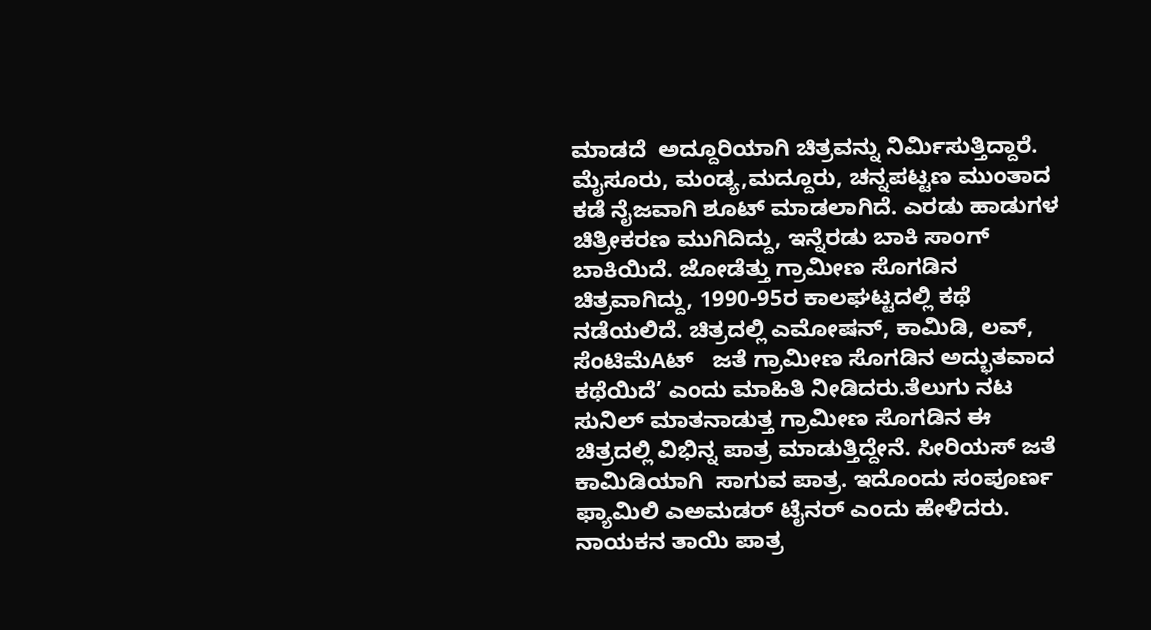ಮಾಡದೆ  ಅದ್ದೂರಿಯಾಗಿ ಚಿತ್ರವನ್ನು ನಿರ್ಮಿಸುತ್ತಿದ್ದಾರೆ. ಮೈಸೂರು, ಮಂಡ್ಯ,ಮದ್ದೂರು, ಚನ್ನಪಟ್ಟಣ ಮುಂತಾದ ಕಡೆ ನೈಜವಾಗಿ ಶೂಟ್ ಮಾಡಲಾಗಿದೆ. ಎರಡು ಹಾಡುಗಳ ಚಿತ್ರೀಕರಣ ಮುಗಿದಿದ್ದು, ಇನ್ನೆರಡು ಬಾಕಿ ಸಾಂಗ್ ಬಾಕಿಯಿದೆ. ಜೋಡೆತ್ತು ಗ್ರಾಮೀಣ ಸೊಗಡಿನ ಚಿತ್ರವಾಗಿದ್ದು, 1990-95ರ ಕಾಲಘಟ್ಟದಲ್ಲಿ ಕಥೆ ನಡೆಯಲಿದೆ. ಚಿತ್ರದಲ್ಲಿ ಎಮೋಷನ್, ಕಾಮಿಡಿ, ಲವ್, ಸೆಂಟಿಮೆAಟ್   ಜತೆ ಗ್ರಾಮೀಣ ಸೊಗಡಿನ ಅದ್ಭುತವಾದ  ಕಥೆಯಿದೆ’ ಎಂದು ಮಾಹಿತಿ ನೀಡಿದರು.ತೆಲುಗು ನಟ ಸುನಿಲ್ ಮಾತನಾಡುತ್ತ ಗ್ರಾಮೀಣ ಸೊಗಡಿನ ಈ ಚಿತ್ರದಲ್ಲಿ ವಿಭಿನ್ನ ಪಾತ್ರ ಮಾಡುತ್ತಿದ್ದೇನೆ. ಸೀರಿಯಸ್ ಜತೆ  ಕಾಮಿಡಿಯಾಗಿ  ಸಾಗುವ ಪಾತ್ರ. ಇದೊಂದು ಸಂಪೂರ್ಣ ಫ್ಯಾಮಿಲಿ ಎಅಮಡರ್ ಟೈನರ್ ಎಂದು ಹೇಳಿದರು. ನಾಯಕನ ತಾಯಿ ಪಾತ್ರ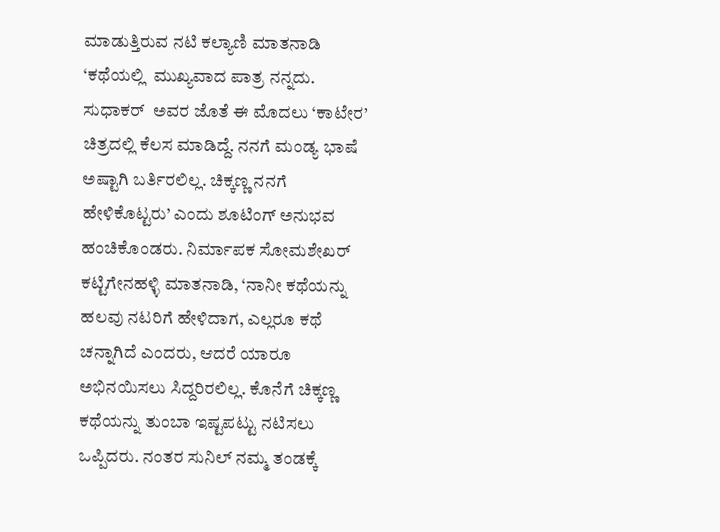ಮಾಡುತ್ತಿರುವ ನಟಿ ಕಲ್ಯಾಣಿ ಮಾತನಾಡಿ ‘ಕಥೆಯಲ್ಲಿ  ಮುಖ್ಯವಾದ ಪಾತ್ರ ನನ್ನದು. ಸುಧಾಕರ್  ಅವರ ಜೊತೆ ಈ ಮೊದಲು ‘ಕಾಟೇರ’ ಚಿತ್ರದಲ್ಲಿ ಕೆಲಸ ಮಾಡಿದ್ದೆ. ನನಗೆ ಮಂಡ್ಯ ಭಾಷೆ ಅಷ್ಟಾಗಿ ಬರ್ತಿರಲಿಲ್ಲ. ಚಿಕ್ಕಣ್ಣ ನನಗೆ  ಹೇಳಿಕೊಟ್ಟರು’ ಎಂದು ಶೂಟಿಂಗ್ ಅನುಭವ ಹಂಚಿಕೊಂಡರು. ನಿರ್ಮಾಪಕ ಸೋಮಶೇಖರ್ ಕಟ್ಟಿಗೇನಹಳ್ಳಿ ಮಾತನಾಡಿ, ‘ನಾನೀ ಕಥೆಯನ್ನು ಹಲವು ನಟರಿಗೆ ಹೇಳಿದಾಗ, ಎಲ್ಲರೂ ಕಥೆ ಚನ್ನಾಗಿದೆ ಎಂದರು, ಆದರೆ ಯಾರೂ ಅಭಿನಯಿಸಲು ಸಿದ್ದರಿರಲಿಲ್ಲ. ಕೊನೆಗೆ ಚಿಕ್ಕಣ್ಣ ಕಥೆಯನ್ನು ತುಂಬಾ ಇಷ್ಟಪಟ್ಟು ನಟಿಸಲು ಒಪ್ಪಿದರು. ನಂತರ ಸುನಿಲ್ ನಮ್ಮ ತಂಡಕ್ಕೆ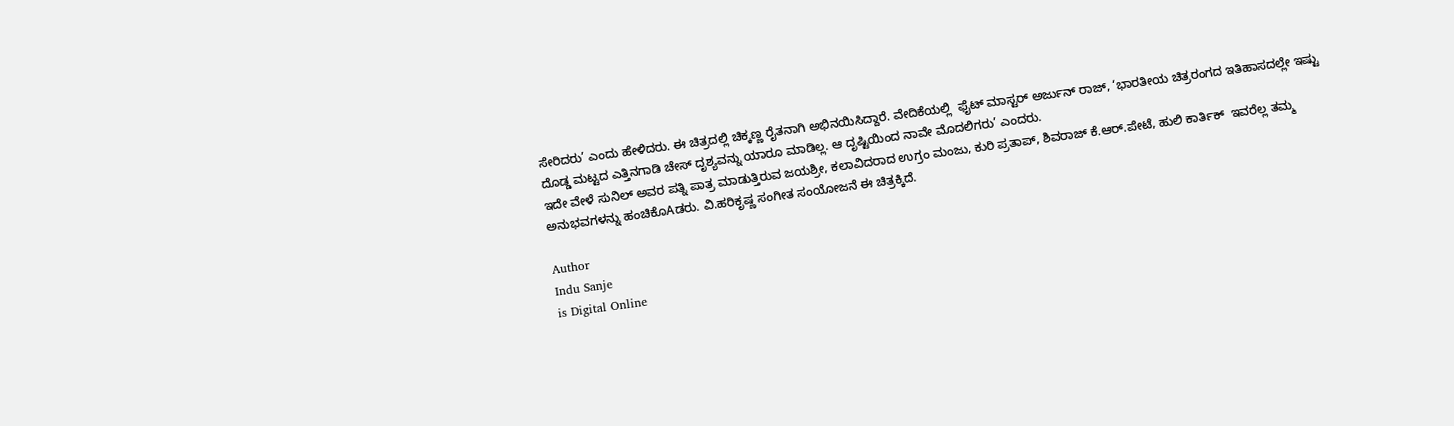ಸೇರಿದರು’ ಎಂದು ಹೇಳಿದರು. ಈ ಚಿತ್ರದಲ್ಲಿ ಚಿಕ್ಕಣ್ಣ ರೈತನಾಗಿ ಅಭಿನಯಿಸಿದ್ದಾರೆ. ವೇದಿಕೆಯಲ್ಲಿ  ಫೈಟ್ ಮಾಸ್ಟರ್ ಅರ್ಜುನ್ ರಾಜ್, ‘ಭಾರತೀಯ ಚಿತ್ರರಂಗದ ಇತಿಹಾಸದಲ್ಲೇ ಇಷ್ಟು ದೊಡ್ಡ ಮಟ್ಟದ ಎತ್ತಿನಗಾಡಿ ಚೇಸ್ ದೃಶ್ಯವನ್ನು ಯಾರೂ ಮಾಡಿಲ್ಲ. ಆ ದೃಷ್ಟಿಯಿಂದ ನಾವೇ ಮೊದಲಿಗರು’ ಎಂದರು.
ಇದೇ ವೇಳೆ ಸುನಿಲ್ ಅವರ ಪತ್ನಿ ಪಾತ್ರ ಮಾಡುತ್ತಿರುವ ಜಯಶ್ರೀ, ಕಲಾವಿದರಾದ ಉಗ್ರಂ ಮಂಜು, ಕುರಿ ಪ್ರತಾಪ್, ಶಿವರಾಜ್ ಕೆ.ಆರ್.ಪೇಟೆ, ಹುಲಿ ಕಾರ್ತಿಕ್  ಇವರೆಲ್ಲ ತಮ್ಮ ಅನುಭವಗಳನ್ನು ಹಂಚಿಕೊAಡರು. ವಿ.ಹರಿಕೃಷ್ಣ ಸಂಗೀತ ಸಂಯೋಜನೆ ಈ ಚಿತ್ರಕ್ಕಿದೆ.

Author
Indu Sanje
is Digital Online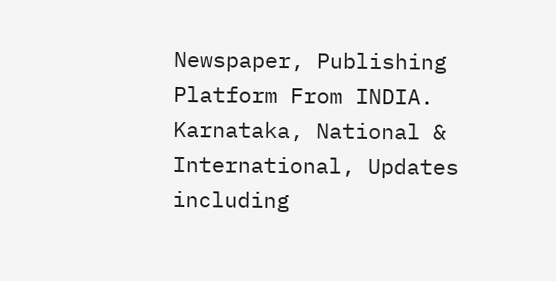Newspaper, Publishing Platform From INDIA. Karnataka, National & International, Updates including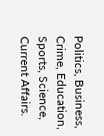Politics, Business, Crime, Education, Sports, Science, Current Affairs.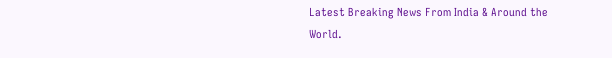Latest Breaking News From India & Around the World.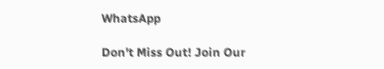WhatsApp

Don't Miss Out! Join Our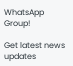WhatsApp Group!

Get latest news updates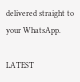delivered straight to your WhatsApp.

LATEST